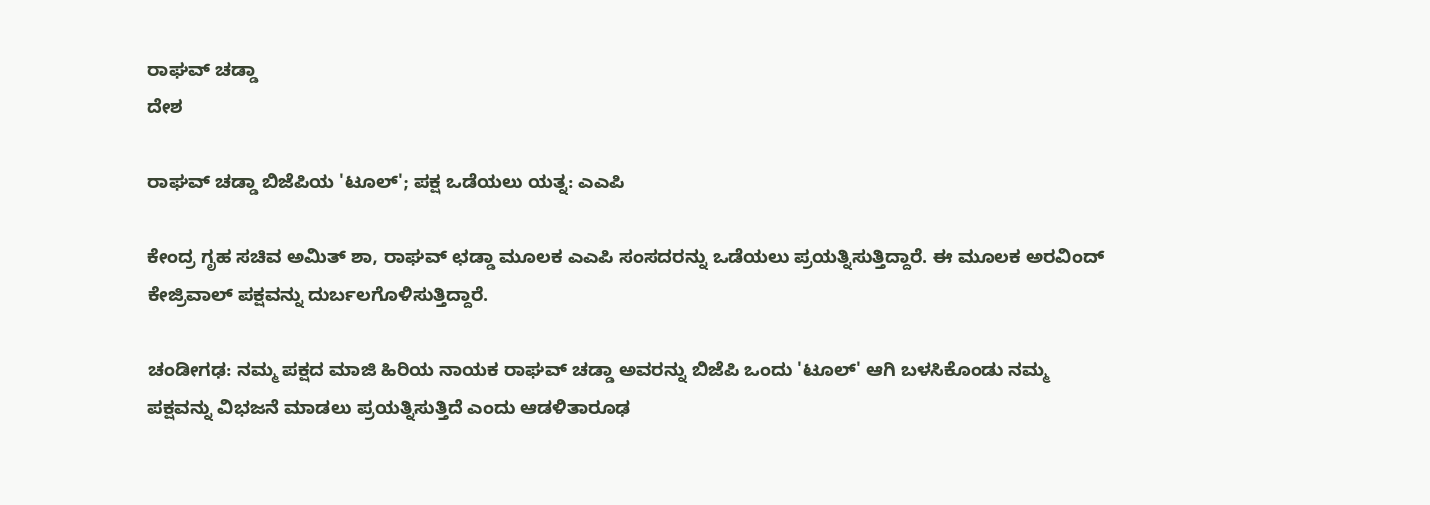ರಾಘವ್ ಚಡ್ಡಾ
ದೇಶ

ರಾಘವ್ ಚಡ್ಡಾ ಬಿಜೆಪಿಯ 'ಟೂಲ್'; ಪಕ್ಷ ಒಡೆಯಲು ಯತ್ನ: ಎಎಪಿ

ಕೇಂದ್ರ ಗೃಹ ಸಚಿವ ಅಮಿತ್ ಶಾ, ರಾಘವ್ ಛಡ್ಡಾ ಮೂಲಕ ಎಎಪಿ ಸಂಸದರನ್ನು ಒಡೆಯಲು ಪ್ರಯತ್ನಿಸುತ್ತಿದ್ದಾರೆ. ಈ ಮೂಲಕ ಅರವಿಂದ್ ಕೇಜ್ರಿವಾಲ್ ಪಕ್ಷವನ್ನು ದುರ್ಬಲಗೊಳಿಸುತ್ತಿದ್ದಾರೆ.

ಚಂಡೀಗಢ: ನಮ್ಮ ಪಕ್ಷದ ಮಾಜಿ ಹಿರಿಯ ನಾಯಕ ರಾಘವ್ ಚಡ್ಡಾ ಅವರನ್ನು ಬಿಜೆಪಿ ಒಂದು 'ಟೂಲ್' ಆಗಿ ಬಳಸಿಕೊಂಡು ನಮ್ಮ ಪಕ್ಷವನ್ನು ವಿಭಜನೆ ಮಾಡಲು ಪ್ರಯತ್ನಿಸುತ್ತಿದೆ ಎಂದು ಆಡಳಿತಾರೂಢ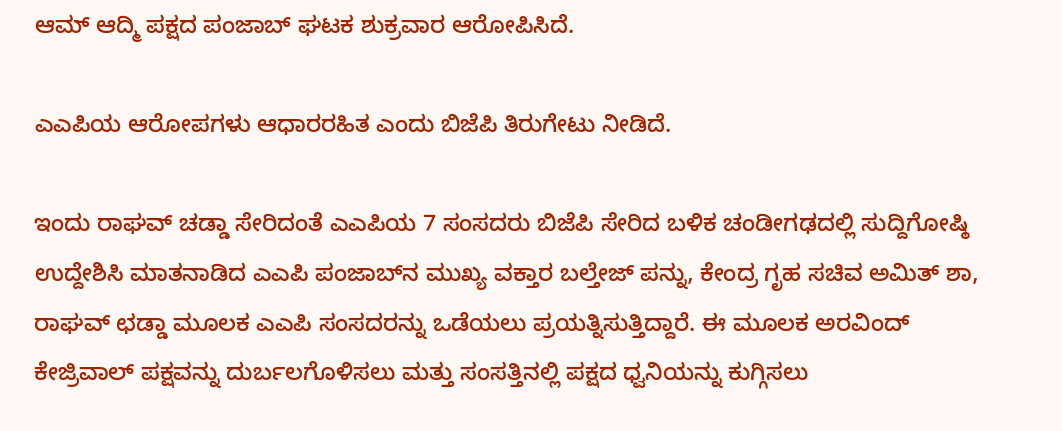ಆಮ್ ಆದ್ಮಿ ಪಕ್ಷದ ಪಂಜಾಬ್ ಘಟಕ ಶುಕ್ರವಾರ ಆರೋಪಿಸಿದೆ.

ಎಎಪಿಯ ಆರೋಪಗಳು ಆಧಾರರಹಿತ ಎಂದು ಬಿಜೆಪಿ ತಿರುಗೇಟು ನೀಡಿದೆ.

ಇಂದು ರಾಘವ್ ಚಡ್ಡಾ ಸೇರಿದಂತೆ ಎಎಪಿಯ 7 ಸಂಸದರು ಬಿಜೆಪಿ ಸೇರಿದ ಬಳಿಕ ಚಂಡೀಗಢದಲ್ಲಿ ಸುದ್ದಿಗೋಷ್ಠಿ ಉದ್ದೇಶಿಸಿ ಮಾತನಾಡಿದ ಎಎಪಿ ಪಂಜಾಬ್‌ನ ಮುಖ್ಯ ವಕ್ತಾರ ಬಲ್ತೇಜ್ ಪನ್ನು, ಕೇಂದ್ರ ಗೃಹ ಸಚಿವ ಅಮಿತ್ ಶಾ, ರಾಘವ್ ಛಡ್ಡಾ ಮೂಲಕ ಎಎಪಿ ಸಂಸದರನ್ನು ಒಡೆಯಲು ಪ್ರಯತ್ನಿಸುತ್ತಿದ್ದಾರೆ. ಈ ಮೂಲಕ ಅರವಿಂದ್ ಕೇಜ್ರಿವಾಲ್ ಪಕ್ಷವನ್ನು ದುರ್ಬಲಗೊಳಿಸಲು ಮತ್ತು ಸಂಸತ್ತಿನಲ್ಲಿ ಪಕ್ಷದ ಧ್ವನಿಯನ್ನು ಕುಗ್ಗಿಸಲು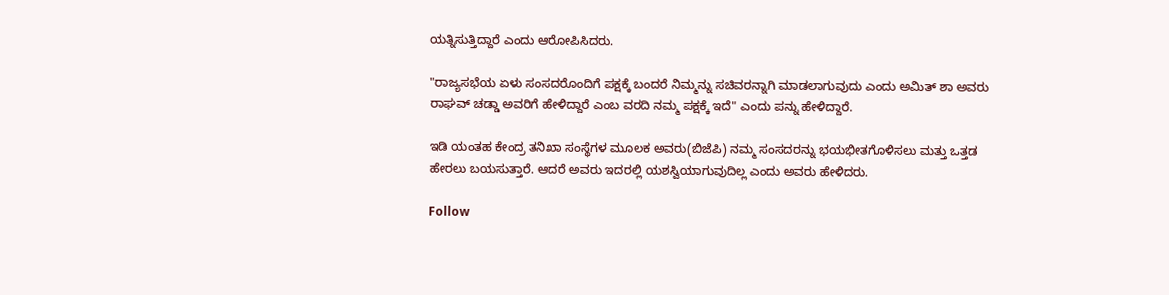ಯತ್ನಿಸುತ್ತಿದ್ದಾರೆ ಎಂದು ಆರೋಪಿಸಿದರು.

"ರಾಜ್ಯಸಭೆಯ ಏಳು ಸಂಸದರೊಂದಿಗೆ ಪಕ್ಷಕ್ಕೆ ಬಂದರೆ ನಿಮ್ಮನ್ನು ಸಚಿವರನ್ನಾಗಿ ಮಾಡಲಾಗುವುದು ಎಂದು ಅಮಿತ್ ಶಾ ಅವರು ರಾಘವ್ ಚಡ್ಡಾ ಅವರಿಗೆ ಹೇಳಿದ್ದಾರೆ ಎಂಬ ವರದಿ ನಮ್ಮ ಪಕ್ಷಕ್ಕೆ ಇದೆ" ಎಂದು ಪನ್ನು ಹೇಳಿದ್ದಾರೆ.

ಇಡಿ ಯಂತಹ ಕೇಂದ್ರ ತನಿಖಾ ಸಂಸ್ಥೆಗಳ ಮೂಲಕ ಅವರು(ಬಿಜೆಪಿ) ನಮ್ಮ ಸಂಸದರನ್ನು ಭಯಭೀತಗೊಳಿಸಲು ಮತ್ತು ಒತ್ತಡ ಹೇರಲು ಬಯಸುತ್ತಾರೆ. ಆದರೆ ಅವರು ಇದರಲ್ಲಿ ಯಶಸ್ವಿಯಾಗುವುದಿಲ್ಲ ಎಂದು ಅವರು ಹೇಳಿದರು.

Follow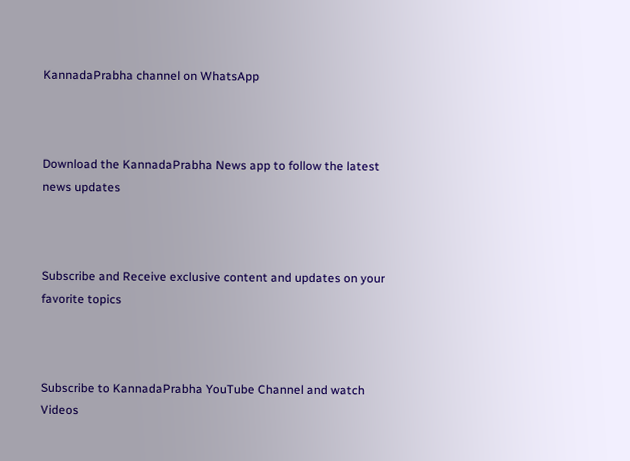KannadaPrabha channel on WhatsApp



Download the KannadaPrabha News app to follow the latest news updates



Subscribe and Receive exclusive content and updates on your favorite topics



Subscribe to KannadaPrabha YouTube Channel and watch Videos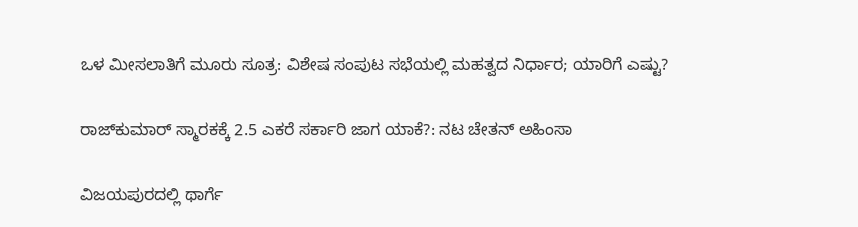ಒಳ ಮೀಸಲಾತಿಗೆ ಮೂರು ಸೂತ್ರ: ವಿಶೇಷ ಸಂಪುಟ ಸಭೆಯಲ್ಲಿ ಮಹತ್ವದ ನಿರ್ಧಾರ; ಯಾರಿಗೆ ಎಷ್ಟು?

ರಾಜ್‌ಕುಮಾರ್ ಸ್ಮಾರಕಕ್ಕೆ 2.5 ಎಕರೆ ಸರ್ಕಾರಿ ಜಾಗ ಯಾಕೆ?: ನಟ ಚೇತನ್ ಅಹಿಂಸಾ

ವಿಜಯಪುರದಲ್ಲಿ ಥಾರ್ಗೆ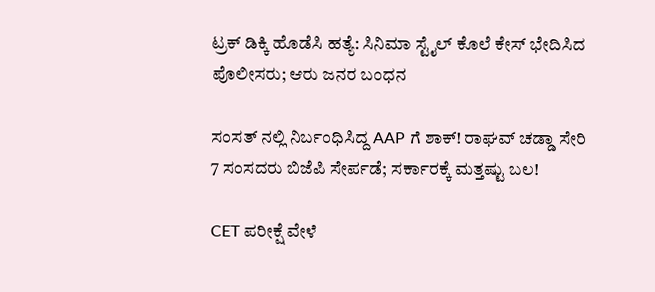ಟ್ರಕ್ ಡಿಕ್ಕಿ ಹೊಡೆಸಿ ಹತ್ಯೆ: ಸಿನಿಮಾ ಸ್ಟೈಲ್ ಕೊಲೆ ಕೇಸ್ ಭೇದಿಸಿದ ಪೊಲೀಸರು; ಆರು ಜನರ ಬಂಧನ

ಸಂಸತ್ ನಲ್ಲಿ ನಿರ್ಬಂಧಿಸಿದ್ದ AAP ಗೆ ಶಾಕ್! ರಾಘವ್ ಚಡ್ಡಾ ಸೇರಿ 7 ಸಂಸದರು ಬಿಜೆಪಿ ಸೇರ್ಪಡೆ; ಸರ್ಕಾರಕ್ಕೆ ಮತ್ತಷ್ಟು ಬಲ!

CET ಪರೀಕ್ಷೆ ವೇಳೆ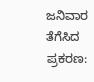ಜನಿವಾರ ತೆಗೆಸಿದ ಪ್ರಕರಣ: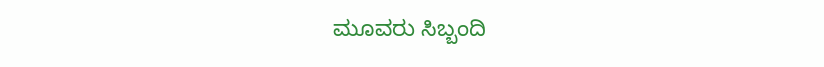ಮೂವರು ಸಿಬ್ಬಂದಿ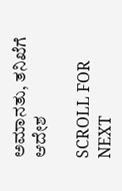ಅಮಾನತು, ತನಿಖೆಗೆ ಆದೇಶ

SCROLL FOR NEXT